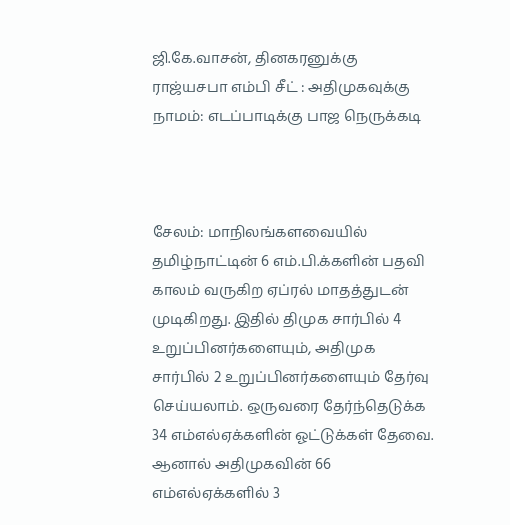ஜி.கே.வாசன், தினகரனுக்கு ராஜ்யசபா எம்பி சீட் : அதிமுகவுக்கு நாமம்: எடப்பாடிக்கு பாஜ நெருக்கடி



சேலம்: மாநிலங்களவையில் தமிழ்நாட்டின் 6 எம்.பி.க்களின் பதவி காலம் வருகிற ஏப்ரல் மாதத்துடன் முடிகிறது. இதில் திமுக சார்பில் 4 உறுப்பினர்களையும், அதிமுக சார்பில் 2 உறுப்பினர்களையும் தேர்வு செய்யலாம். ஒருவரை தேர்ந்தெடுக்க 34 எம்எல்ஏக்களின் ஓட்டுக்கள் தேவை. ஆனால் அதிமுகவின் 66 எம்எல்ஏக்களில் 3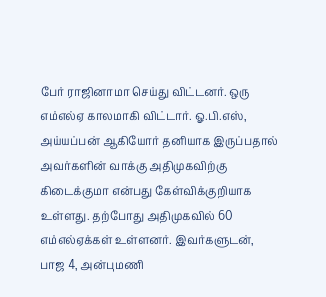பேர் ராஜினாமா செய்து விட்டனர். ஒரு எம்எல்ஏ காலமாகி விட்டார். ஓ.பி.எஸ், அய்யப்பன் ஆகியோர் தனியாக இருப்பதால் அவர்களின் வாக்கு அதிமுகவிற்கு கிடைக்குமா என்பது கேள்விக்குறியாக உள்ளது. தற்போது அதிமுகவில் 60 எம்எல்ஏக்கள் உள்ளனர். இவர்களுடன், பாஜ 4, அன்புமணி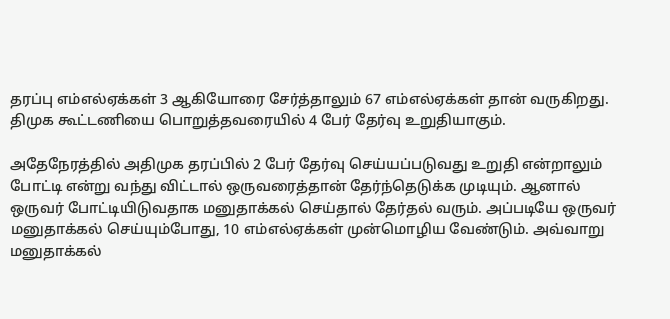தரப்பு எம்எல்ஏக்கள் 3 ஆகியோரை சேர்த்தாலும் 67 எம்எல்ஏக்கள் தான் வருகிறது. திமுக கூட்டணியை பொறுத்தவரையில் 4 பேர் தேர்வு உறுதியாகும்.

அதேநேரத்தில் அதிமுக தரப்பில் 2 பேர் தேர்வு செய்யப்படுவது உறுதி என்றாலும் போட்டி என்று வந்து விட்டால் ஒருவரைத்தான் தேர்ந்தெடுக்க முடியும். ஆனால் ஒருவர் போட்டியிடுவதாக மனுதாக்கல் செய்தால் தேர்தல் வரும். அப்படியே ஒருவர் மனுதாக்கல் செய்யும்போது, 10 எம்எல்ஏக்கள் முன்மொழிய வேண்டும். அவ்வாறு மனுதாக்கல்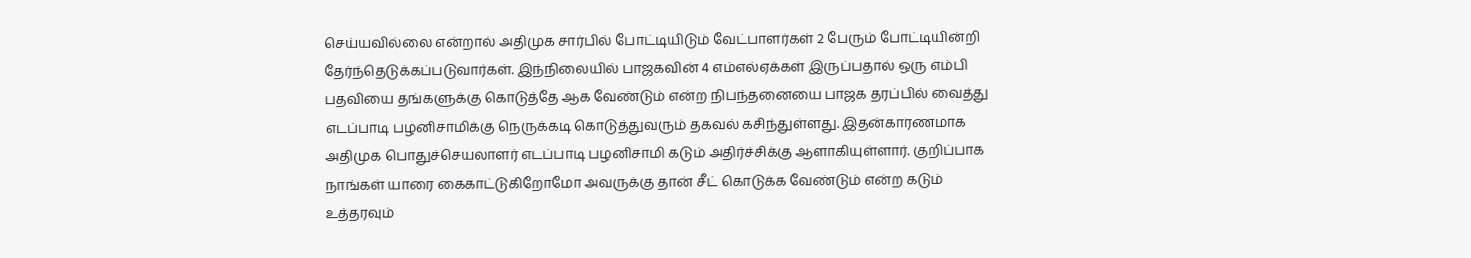செய்யவில்லை என்றால் அதிமுக சார்பில் போட்டியிடும் வேட்பாளர்கள் 2 பேரும் போட்டியின்றி தேர்ந்தெடுக்கப்படுவார்கள். இந்நிலையில் பாஜகவின் 4 எம்எல்ஏக்கள் இருப்பதால் ஒரு எம்பி பதவியை தங்களுக்கு கொடுத்தே ஆக வேண்டும் என்ற நிபந்தனையை பாஜக தரப்பில் வைத்து எடப்பாடி பழனிசாமிக்கு நெருக்கடி கொடுத்துவரும் தகவல் கசிந்துள்ளது. இதன்காரணமாக அதிமுக பொதுச்செயலாளர் எடப்பாடி பழனிசாமி கடும் அதிர்ச்சிக்கு ஆளாகியுள்ளார். குறிப்பாக நாங்கள் யாரை கைகாட்டுகிறோமோ அவருக்கு தான் சீட் கொடுக்க வேண்டும் என்ற கடும் உத்தரவும்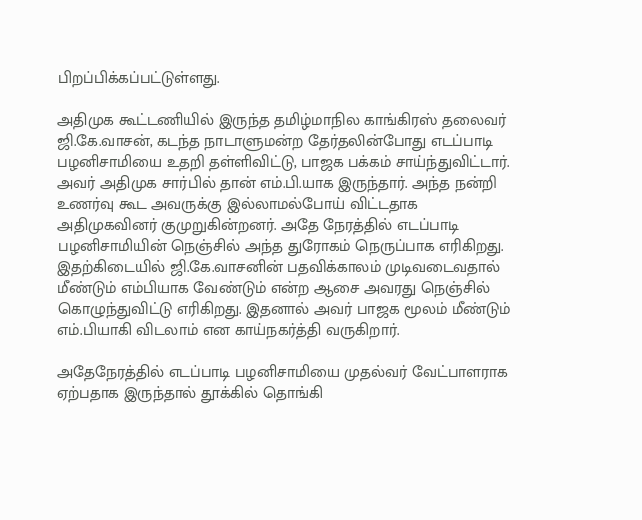பிறப்பிக்கப்பட்டுள்ளது.

அதிமுக கூட்டணியில் இருந்த தமிழ்மாநில காங்கிரஸ் தலைவர் ஜி.கே.வாசன், கடந்த நாடாளுமன்ற தேர்தலின்போது எடப்பாடி பழனிசாமியை உதறி தள்ளிவிட்டு, பாஜக பக்கம் சாய்ந்துவிட்டார். அவர் அதிமுக சார்பில் தான் எம்.பி.யாக இருந்தார். அந்த நன்றி உணர்வு கூட அவருக்கு இல்லாமல்போய் விட்டதாக அதிமுகவினர் குமுறுகின்றனர். அதே நேரத்தில் எடப்பாடி பழனிசாமியின் நெஞ்சில் அந்த துரோகம் நெருப்பாக எரிகிறது. இதற்கிடையில் ஜி.கே.வாசனின் பதவிக்காலம் முடிவடைவதால் மீண்டும் எம்பியாக வேண்டும் என்ற ஆசை அவரது நெஞ்சில் கொழுந்துவிட்டு எரிகிறது. இதனால் அவர் பாஜக மூலம் மீண்டும் எம்.பியாகி விடலாம் என காய்நகர்த்தி வருகிறார்.

அதேநேரத்தில் எடப்பாடி பழனிசாமியை முதல்வர் வேட்பாளராக ஏற்பதாக இருந்தால் தூக்கில் தொங்கி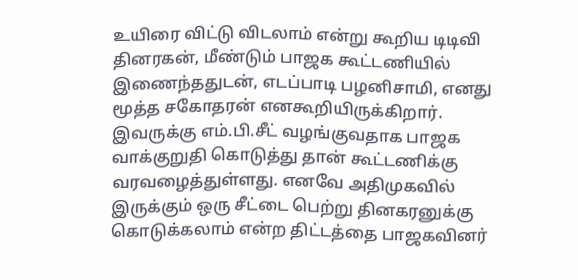உயிரை விட்டு விடலாம் என்று கூறிய டிடிவி தினரகன், மீண்டும் பாஜக கூட்டணியில் இணைந்ததுடன், எடப்பாடி பழனிசாமி, எனது மூத்த சகோதரன் எனகூறியிருக்கிறார். இவருக்கு எம்.பி.சீட் வழங்குவதாக பாஜக வாக்குறுதி கொடுத்து தான் கூட்டணிக்கு வரவழைத்துள்ளது. எனவே அதிமுகவில் இருக்கும் ஒரு சீட்டை பெற்று தினகரனுக்கு கொடுக்கலாம் என்ற திட்டத்தை பாஜகவினர்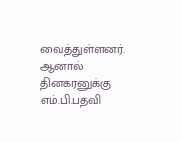வைத்துள்ளனர். ஆனால் தினகரனுக்கு எம்.பி.பதவி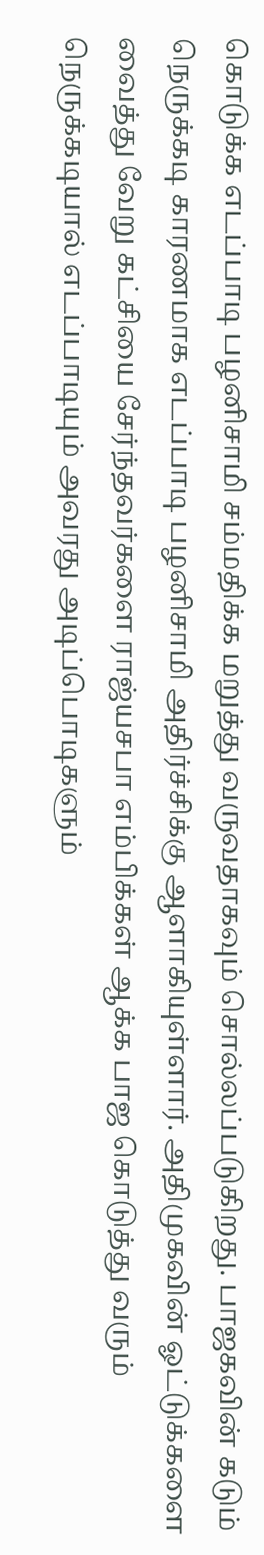கொடுக்க எடப்பாடி பழனிசாமி சம்மதிக்க மறுத்து வருவதாகவும் சொல்லப்படுகிறது. பாஜகவின் கடும் நெருக்கடி காரணமாக எடப்பாடி பழனிசாமி அதிர்ச்சிக்கு ஆளாகியுள்ளார். அதிமுகவின் ஓட்டுக்களை வைத்து வேறு கட்சியை சேர்ந்தவர்களை ராஜ்யசபா எம்பிக்கள் ஆக்க பாஜ கொடுத்து வரும் நெருக்கடியால் எடப்பாடியும் அவரது அடிப்பொடிகளும்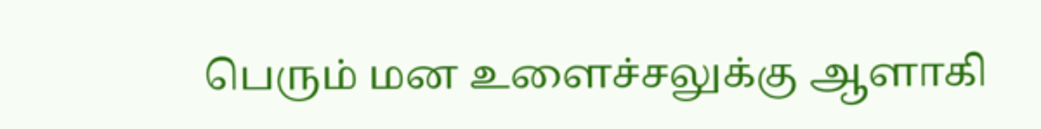பெரும் மன உளைச்சலுக்கு ஆளாகி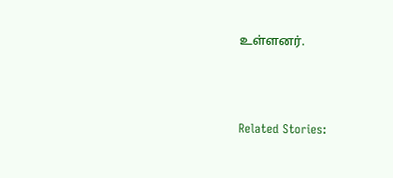உள்ளனர்.



Related Stories: